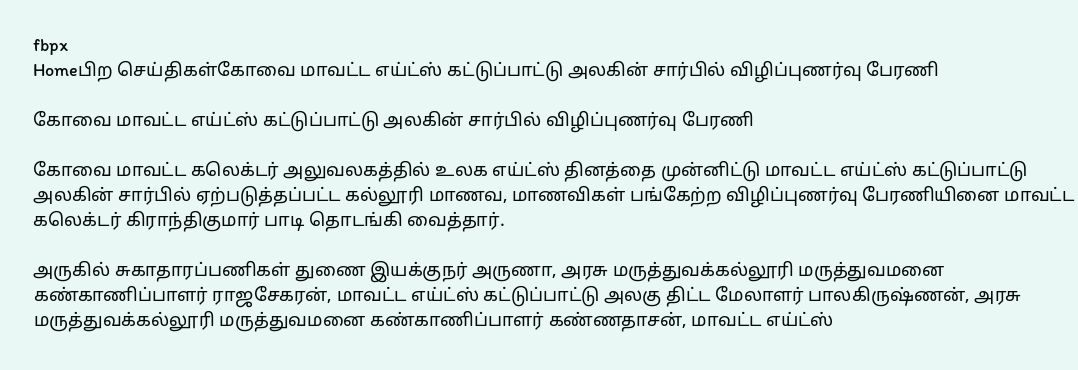fbpx
Homeபிற செய்திகள்கோவை மாவட்ட எய்ட்ஸ் கட்டுப்பாட்டு அலகின் சார்பில் விழிப்புணர்வு பேரணி

கோவை மாவட்ட எய்ட்ஸ் கட்டுப்பாட்டு அலகின் சார்பில் விழிப்புணர்வு பேரணி

கோவை மாவட்ட கலெக்டர் அலுவலகத்தில் உலக எய்ட்ஸ் தினத்தை முன்னிட்டு மாவட்ட எய்ட்ஸ் கட்டுப்பாட்டு அலகின் சார்பில் ஏற்படுத்தப்பட்ட கல்லூரி மாணவ, மாணவிகள் பங்கேற்ற விழிப்புணர்வு பேரணியினை மாவட்ட கலெக்டர் கிராந்திகுமார் பாடி தொடங்கி வைத்தார்.

அருகில் சுகாதாரப்பணிகள் துணை இயக்குநர் அருணா, அரசு மருத்துவக்கல்லூரி மருத்துவமனை கண்காணிப்பாளர் ராஜசேகரன், மாவட்ட எய்ட்ஸ் கட்டுப்பாட்டு அலகு திட்ட மேலாளர் பாலகிருஷ்ணன், அரசு மருத்துவக்கல்லூரி மருத்துவமனை கண்காணிப்பாளர் கண்ணதாசன், மாவட்ட எய்ட்ஸ்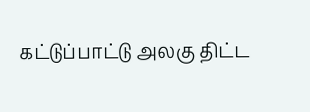கட்டுப்பாட்டு அலகு திட்ட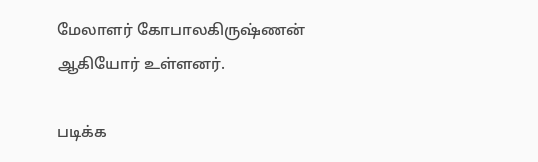மேலாளர் கோபாலகிருஷ்ணன் ஆகியோர் உள்ளனர்.

படிக்க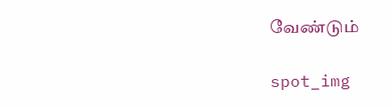வேண்டும்

spot_img